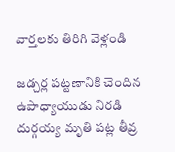వార్తలకు తిరిగి వెళ్లండి

జడ్చర్ల పట్టణానికి చెందిన ఉపాధ్యాయుడు నిరడి దుర్గయ్య మృతి పట్ల తీవ్ర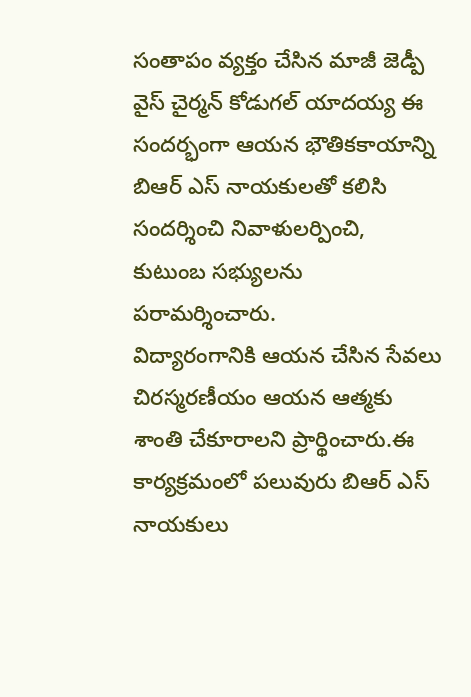సంతాపం వ్యక్తం చేసిన మాజీ జెడ్పీ వైస్ చైర్మన్ కోడుగల్ యాదయ్య ఈ సందర్భంగా ఆయన భౌతికకాయాన్ని బిఆర్ ఎస్ నాయకులతో కలిసి సందర్శించి నివాళులర్పించి, కుటుంబ సభ్యులను పరామర్శించారు.
విద్యారంగానికి ఆయన చేసిన సేవలు చిరస్మరణీయం ఆయన ఆత్మకు శాంతి చేకూరాలని ప్రార్థించారు.ఈ కార్యక్రమంలో పలువురు బిఆర్ ఎస్ నాయకులు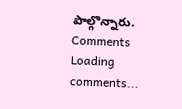పాల్గొన్నారు.
Comments
Loading comments...